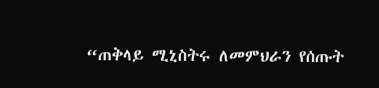“ጠቅላይ ሚኒስትሩ ለመምህራን የሰጡት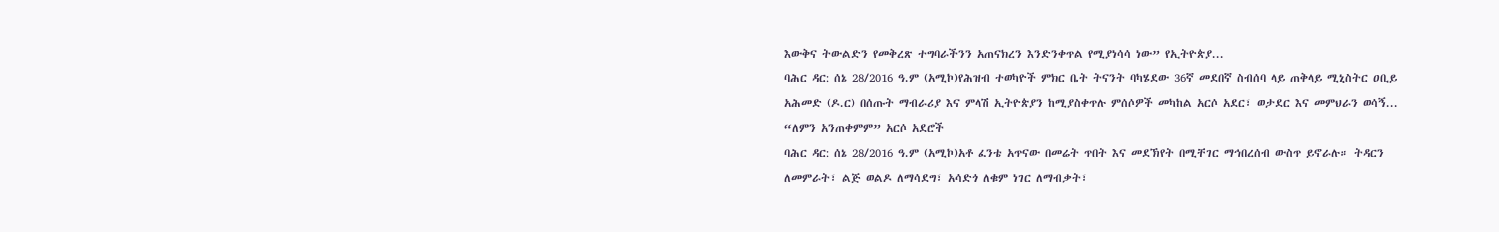እውቅና ትውልድን የመቅረጽ ተግባራችንን አጠናክረን እንድንቀጥል የሚያነሳሳ ነው” የኢትዮጵያ...
ባሕር ዳር: ሰኔ 28/2016 ዓ.ም (አሚኮ)የሕዝብ ተወካዮች ምክር ቤት ትናንት ባካሄደው 36ኛ መደበኛ ስብሰባ ላይ ጠቅላይ ሚኒስትር ዐቢይ አሕመድ (ዶ.ር) በሰጡት ማብራሪያ እና ምላሽ ኢትዮጵያን ከሚያስቀጥሉ ምሰሶዎች መካከል አርሶ አደር፣ ወታደር እና መምህራን ወሳኝ...
“ለምን አንጠቀምም” አርሶ አደሮች
ባሕር ዳር: ሰኔ 28/2016 ዓ.ም (አሚኮ)አቶ ፈንቴ አጥናው በመሬት ጥበት እና መደኽየት በሚቸገር ማኅበረሰብ ውስጥ ይኖራሉ። ትዳርን ለመምራት፣ ልጅ ወልዶ ለማሳደግ፣ አሳድጎ ለቁም ነገር ለማብቃት፣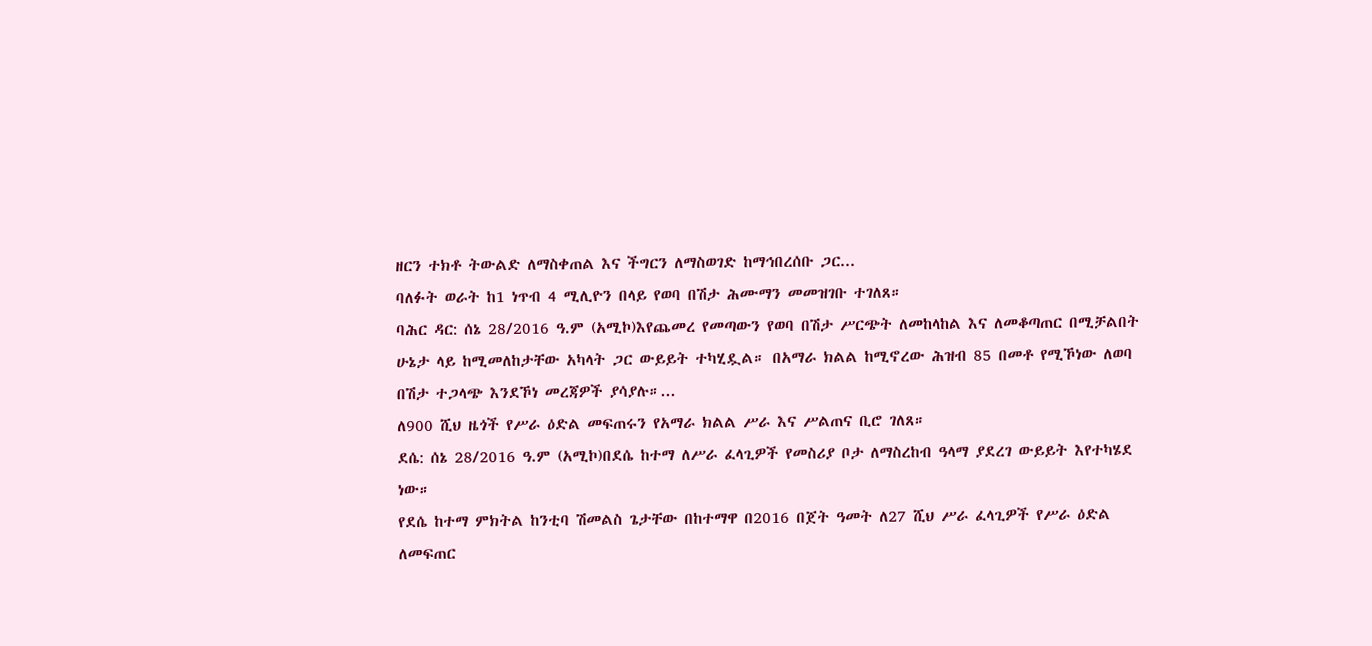ዘርን ተክቶ ትውልድ ለማስቀጠል እና ችግርን ለማስወገድ ከማኅበረሰቡ ጋር...
ባለፉት ወራት ከ1 ነጥብ 4 ሚሊዮን በላይ የወባ በሽታ ሕሙማን መመዝገቡ ተገለጸ።
ባሕር ዳር: ሰኔ 28/2016 ዓ.ም (አሚኮ)እየጨመረ የመጣውን የወባ በሽታ ሥርጭት ለመከላከል እና ለመቆጣጠር በሚቻልበት ሁኔታ ላይ ከሚመለከታቸው አካላት ጋር ውይይት ተካሂዷል። በአማራ ክልል ከሚኖረው ሕዝብ 85 በመቶ የሚኾነው ለወባ በሽታ ተጋላጭ እንደኾነ መረጃዎች ያሳያሉ።...
ለ900 ሺህ ዜጎች የሥራ ዕድል መፍጠሩን የአማራ ክልል ሥራ እና ሥልጠና ቢሮ ገለጸ።
ደሴ: ሰኔ 28/2016 ዓ.ም (አሚኮ)በደሴ ከተማ ለሥራ ፈላጊዎች የመስሪያ ቦታ ለማስረከብ ዓላማ ያደረገ ውይይት እየተካሄደ ነው።
የደሴ ከተማ ምክትል ከንቲባ ሽመልስ ጌታቸው በከተማዋ በ2016 በጀት ዓመት ለ27 ሺህ ሥራ ፈላጊዎች የሥራ ዕድል ለመፍጠር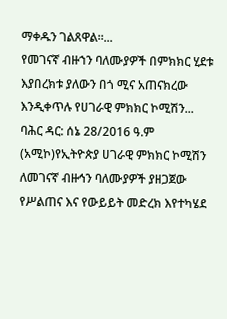ማቀዱን ገልጸዋል።...
የመገናኛ ብዙኀን ባለሙያዎች በምክክር ሂደቱ እያበረክቱ ያለውን በጎ ሚና አጠናክረው እንዲቀጥሉ የሀገራዊ ምክክር ኮሚሽን...
ባሕር ዳር: ሰኔ 28/2016 ዓ.ም (አሚኮ)የኢትዮጵያ ሀገራዊ ምክክር ኮሚሽን ለመገናኛ ብዙኅን ባለሙያዎች ያዘጋጀው የሥልጠና እና የውይይት መድረክ እየተካሄደ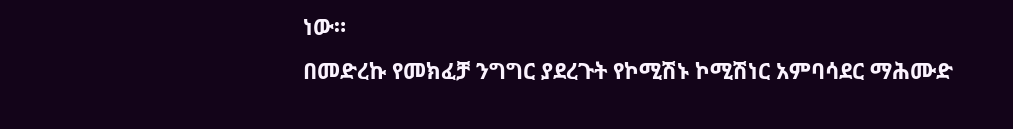ነው።
በመድረኩ የመክፈቻ ንግግር ያደረጉት የኮሚሽኑ ኮሚሽነር አምባሳደር ማሕሙድ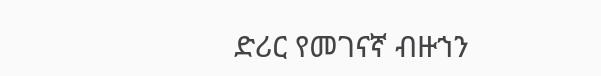ድሪር የመገናኛ ብዙኀን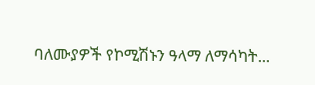ባለሙያዎች የኮሚሽኑን ዓላማ ለማሳካት...